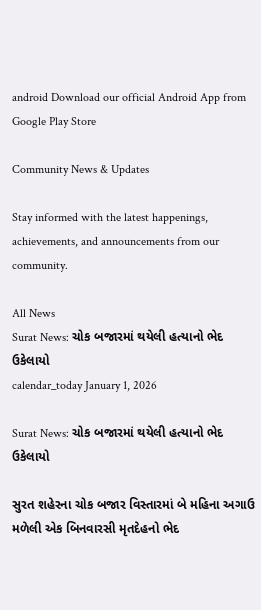android Download our official Android App from Google Play Store

Community News & Updates

Stay informed with the latest happenings, achievements, and announcements from our community.

All News
Surat News: ચોક બજારમાં થયેલી હત્યાનો ભેદ ઉકેલાયો
calendar_today January 1, 2026

Surat News: ચોક બજારમાં થયેલી હત્યાનો ભેદ ઉકેલાયો

સુરત શહેરના ચોક બજાર વિસ્તારમાં બે મહિના અગાઉ મળેલી એક બિનવારસી મૃતદેહનો ભેદ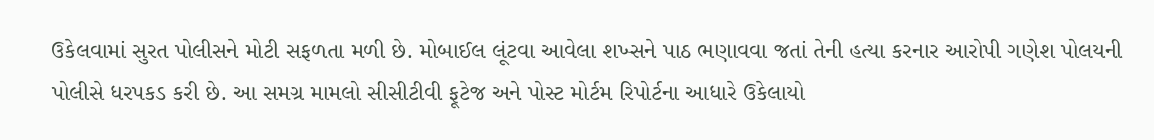ઉકેલવામાં સુરત પોલીસને મોટી સફળતા મળી છે. મોબાઈલ લૂંટવા આવેલા શખ્સને પાઠ ભણાવવા જતાં તેની હત્યા કરનાર આરોપી ગણેશ પોલયની પોલીસે ધરપકડ કરી છે. આ સમગ્ર મામલો સીસીટીવી ફૂટેજ અને પોસ્ટ મોર્ટમ રિપોર્ટના આધારે ઉકેલાયો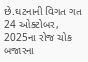છે.ઘટનાની વિગત ગત 24 ઓક્ટોબર, 2025ના રોજ ચોક બજારના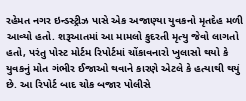રહેમત નગર ઇન્ડસ્ટ્રીઝ પાસે એક અજાણ્યા યુવકનો મૃતદેહ મળી આવ્યો હતો. શરૂઆતમાં આ મામલો કુદરતી મૃત્યુ જેવો લાગતો હતો, પરંતુ પોસ્ટ મોર્ટમ રિપોર્ટમાં ચોંકાવનારો ખુલાસો થયો કે યુવકનું મોત ગંભીર ઈજાઓ થવાને કારણે એટલે કે હત્યાથી થયું છે. આ રિપોર્ટ બાદ ચોક બજાર પોલીસે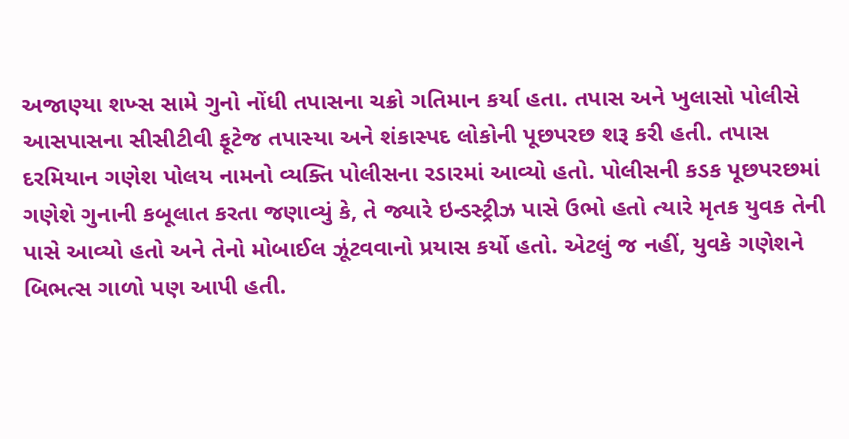અજાણ્યા શખ્સ સામે ગુનો નોંધી તપાસના ચક્રો ગતિમાન કર્યા હતા. તપાસ અને ખુલાસો પોલીસે આસપાસના સીસીટીવી ફૂટેજ તપાસ્યા અને શંકાસ્પદ લોકોની પૂછપરછ શરૂ કરી હતી. તપાસ દરમિયાન ગણેશ પોલય નામનો વ્યક્તિ પોલીસના રડારમાં આવ્યો હતો. પોલીસની કડક પૂછપરછમાં ગણેશે ગુનાની કબૂલાત કરતા જણાવ્યું કે, તે જ્યારે ઇન્ડસ્ટ્રીઝ પાસે ઉભો હતો ત્યારે મૃતક યુવક તેની પાસે આવ્યો હતો અને તેનો મોબાઈલ ઝૂંટવવાનો પ્રયાસ કર્યો હતો. એટલું જ નહીં, યુવકે ગણેશને બિભત્સ ગાળો પણ આપી હતી.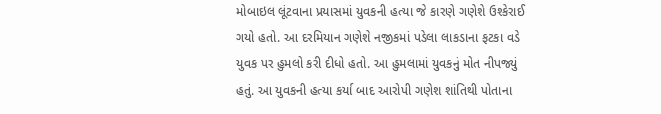મોબાઇલ લૂંટવાના પ્રયાસમાં યુવકની હત્યા જે કારણે ગણેશે ઉશ્કેરાઈ ગયો હતો. આ દરમિયાન ગણેશે નજીકમાં પડેલા લાકડાના ફટકા વડે યુવક પર હુમલો કરી દીધો હતો. આ હુમલામાં યુવકનું મોત નીપજ્યું હતું. આ યુવકની હત્યા કર્યા બાદ આરોપી ગણેશ શાંતિથી પોતાના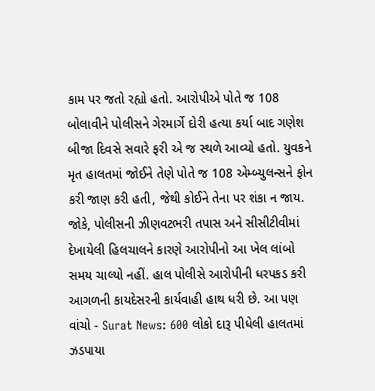કામ પર જતો રહ્યો હતો. આરોપીએ પોતે જ 108 બોલાવીને પોલીસને ગેરમાર્ગે દોરી હત્યા કર્યા બાદ ગણેશ બીજા દિવસે સવારે ફરી એ જ સ્થળે આવ્યો હતો. યુવકને મૃત હાલતમાં જોઈને તેણે પોતે જ 108 એમ્બ્યુલન્સને ફોન કરી જાણ કરી હતી, જેથી કોઈને તેના પર શંકા ન જાય. જોકે, પોલીસની ઝીણવટભરી તપાસ અને સીસીટીવીમાં દેખાયેલી હિલચાલને કારણે આરોપીનો આ ખેલ લાંબો સમય ચાલ્યો નહીં. હાલ પોલીસે આરોપીની ધરપકડ કરી આગળની કાયદેસરની કાર્યવાહી હાથ ધરી છે. આ પણ વાંચો - Surat News: 600 લોકો દારૂ પીધેલી હાલતમાં ઝડપાયા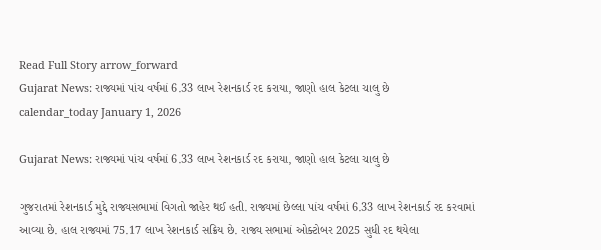Read Full Story arrow_forward
Gujarat News: રાજ્યમાં પાંચ વર્ષમાં 6.33 લાખ રેશનકાર્ડ રદ કરાયા, જાણો હાલ કેટલા ચાલુ છે
calendar_today January 1, 2026

Gujarat News: રાજ્યમાં પાંચ વર્ષમાં 6.33 લાખ રેશનકાર્ડ રદ કરાયા, જાણો હાલ કેટલા ચાલુ છે

ગુજરાતમાં રેશનકાર્ડ મુદ્દે રાજ્યસભામાં વિગતો જાહેર થઈ હતી. રાજ્યમાં છેલ્લા પાંચ વર્ષમાં 6.33 લાખ રેશનકાર્ડ રદ કરવામાં આવ્યા છે. હાલ રાજ્યમાં 75.17 લાખ રેશનકાર્ડ સક્રિય છે. રાજ્ય સભામાં ઓક્ટોબર 2025 સુધી રદ થયેલા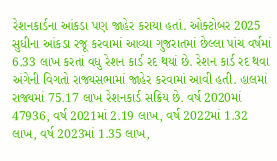રેશનકાર્ડના આંકડા પણ જાહેર કરાયા હતાં. ઓક્ટોબર 2025 સુધીના આંકડા રજૂ કરવામાં આવ્યા ગુજરાતમાં છેલ્લા પાંચ વર્ષમાં 6.33 લાખ કરતાં વધુ રેશન કાર્ડ રદ થયાં છે. રેશન કાર્ડ રદ થવા અંગેની વિગતો રાજ્યસભામાં જાહેર કરવામાં આવી હતી. હાલમાં રાજ્યમાં 75.17 લાખ રેશનકાર્ડ સક્રિય છે. વર્ષ 2020માં 47936, વર્ષ 2021માં 2.19 લાખ, વર્ષ 2022માં 1.32 લાખ, વર્ષ 2023માં 1.35 લાખ,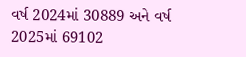વર્ષ 2024માં 30889 અને વર્ષ 2025માં 69102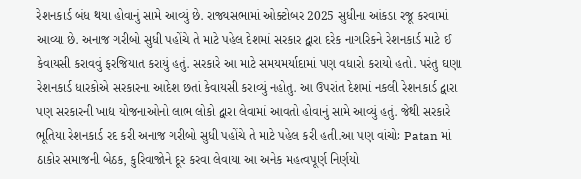રેશનકાર્ડ બંધ થયા હોવાનું સામે આવ્યું છે. રાજ્યસભામાં ઓક્ટોબર 2025 સુધીના આંકડા રજૂ કરવામાં આવ્યા છે. અનાજ ગરીબો સુધી પહોંચે તે માટે પહેલ દેશમાં સરકાર દ્વારા દરેક નાગરિકને રેશનકાર્ડ માટે ઈ કેવાયસી કરાવવું ફરજિયાત કરાયું હતું. સરકારે આ માટે સમયમર્યાદામાં પણ વધારો કરાયો હતો. પરંતુ ઘણા રેશનકાર્ડ ધારકોએ સરકારના આદેશ છતાં કેવાયસી કરાવ્યું નહોતુ. આ ઉપરાંત દેશમાં નકલી રેશનકાર્ડ દ્વારા પણ સરકારની ખાદ્ય યોજનાઓનો લાભ લોકો દ્વારા લેવામાં આવતો હોવાનું સામે આવ્યું હતું. જેથી સરકારે ભૂતિયા રેશનકાર્ડ રદ કરી અનાજ ગરીબો સુધી પહોંચે તે માટે પહેલ કરી હતી.આ પણ વાંચોઃ Patan માં ઠાકોર સમાજની બેઠક, કુરિવાજોને દૂર કરવા લેવાયા આ અનેક મહત્વપૂર્ણ નિર્ણયો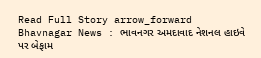Read Full Story arrow_forward
Bhavnagar News : ભાવનગર અમદાવાદ નેશનલ હાઇવે પર બેફામ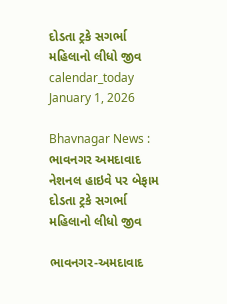દોડતા ટ્રકે સગર્ભા મહિલાનો લીધો જીવ
calendar_today January 1, 2026

Bhavnagar News : ભાવનગર અમદાવાદ નેશનલ હાઇવે પર બેફામ દોડતા ટ્રકે સગર્ભા મહિલાનો લીધો જીવ

ભાવનગર-અમદાવાદ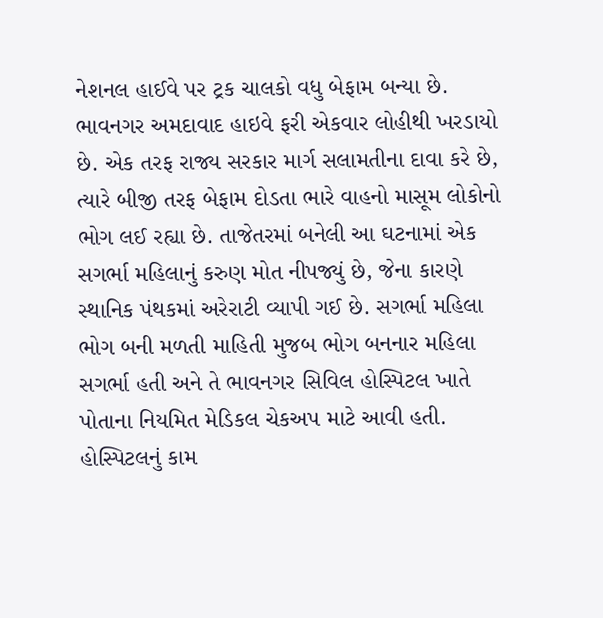નેશનલ હાઈવે પર ટ્રક ચાલકો વધુ બેફામ બન્યા છે. ભાવનગર અમદાવાદ હાઇવે ફરી એકવાર લોહીથી ખરડાયો છે. એક તરફ રાજ્ય સરકાર માર્ગ સલામતીના દાવા કરે છે, ત્યારે બીજી તરફ બેફામ દોડતા ભારે વાહનો માસૂમ લોકોનો ભોગ લઈ રહ્યા છે. તાજેતરમાં બનેલી આ ઘટનામાં એક સગર્ભા મહિલાનું કરુણ મોત નીપજ્યું છે, જેના કારણે સ્થાનિક પંથકમાં અરેરાટી વ્યાપી ગઈ છે. સગર્ભા મહિલા ભોગ બની મળતી માહિતી મુજબ ભોગ બનનાર મહિલા સગર્ભા હતી અને તે ભાવનગર સિવિલ હોસ્પિટલ ખાતે પોતાના નિયમિત મેડિકલ ચેકઅપ માટે આવી હતી. હોસ્પિટલનું કામ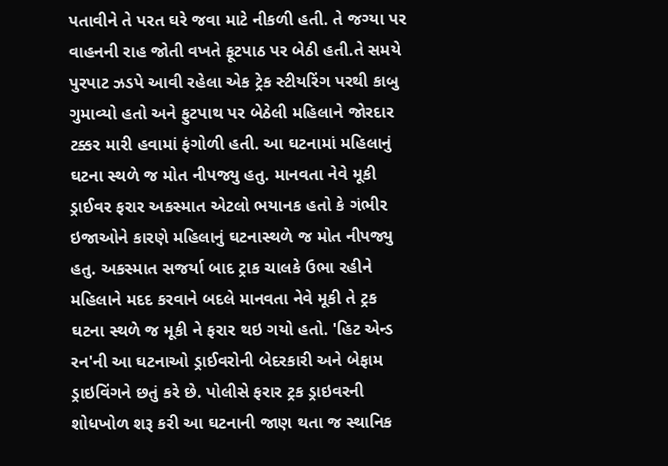પતાવીને તે પરત ઘરે જવા માટે નીકળી હતી. તે જગ્યા પર વાહનની રાહ જોતી વખતે ફૂટપાઠ પર બેઠી હતી.તે સમયે પુરપાટ ઝડપે આવી રહેલા એક ટ્રેક સ્ટીયરિંગ પરથી કાબુ ગુમાવ્યો હતો અને ફુટપાથ પર બેઠેલી મહિલાને જોરદાર ટક્કર મારી હવામાં ફંગોળી હતી. આ ઘટનામાં મહિલાનું ઘટના સ્થળે જ મોત નીપજ્યુ હતુ. માનવતા નેવે મૂકી ડ્રાઈવર ફરાર અકસ્માત એટલો ભયાનક હતો કે ગંભીર ઇજાઓને કારણે મહિલાનું ઘટનાસ્થળે જ મોત નીપજ્યુ હતુ. અકસ્માત સજર્યા બાદ ટ્રાક ચાલકે ઉભા રહીને મહિલાને મદદ કરવાને બદલે માનવતા નેવે મૂકી તે ટ્રક ઘટના સ્થળે જ મૂકી ને ફરાર થઇ ગયો હતો. 'હિટ એન્ડ રન'ની આ ઘટનાઓ ડ્રાઈવરોની બેદરકારી અને બેફામ ડ્રાઇવિંગને છતું કરે છે. પોલીસે ફરાર ટ્રક ડ્રાઇવરની શોધખોળ શરૂ કરી આ ઘટનાની જાણ થતા જ સ્થાનિક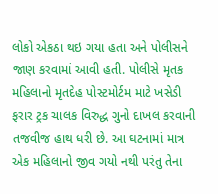લોકો એકઠા થઇ ગયા હતા અને પોલીસને જાણ કરવામાં આવી હતી. પોલીસે મૃતક મહિલાનો મૃતદેહ પોસ્ટમોર્ટમ માટે ખસેડી ફરાર ટ્રક ચાલક વિરુદ્ધ ગુનો દાખલ કરવાની તજવીજ હાથ ધરી છે. આ ઘટનામાં માત્ર એક મહિલાનો જીવ ગયો નથી પરંતુ તેના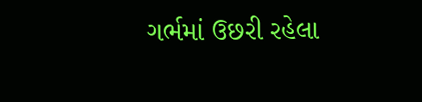ગર્ભમાં ઉછરી રહેલા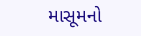માસૂમનો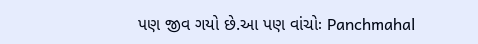પણ જીવ ગયો છે.આ પણ વાંચોઃ Panchmahal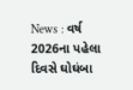News : વર્ષ 2026ના પહેલા દિવસે ઘોઘંબા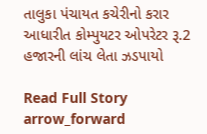તાલુકા પંચાયત કચેરીનો કરાર આધારીત કોમ્પુયટર ઓપરેટર રૂ.2 હજારની લાંચ લેતા ઝડપાયો

Read Full Story arrow_forward